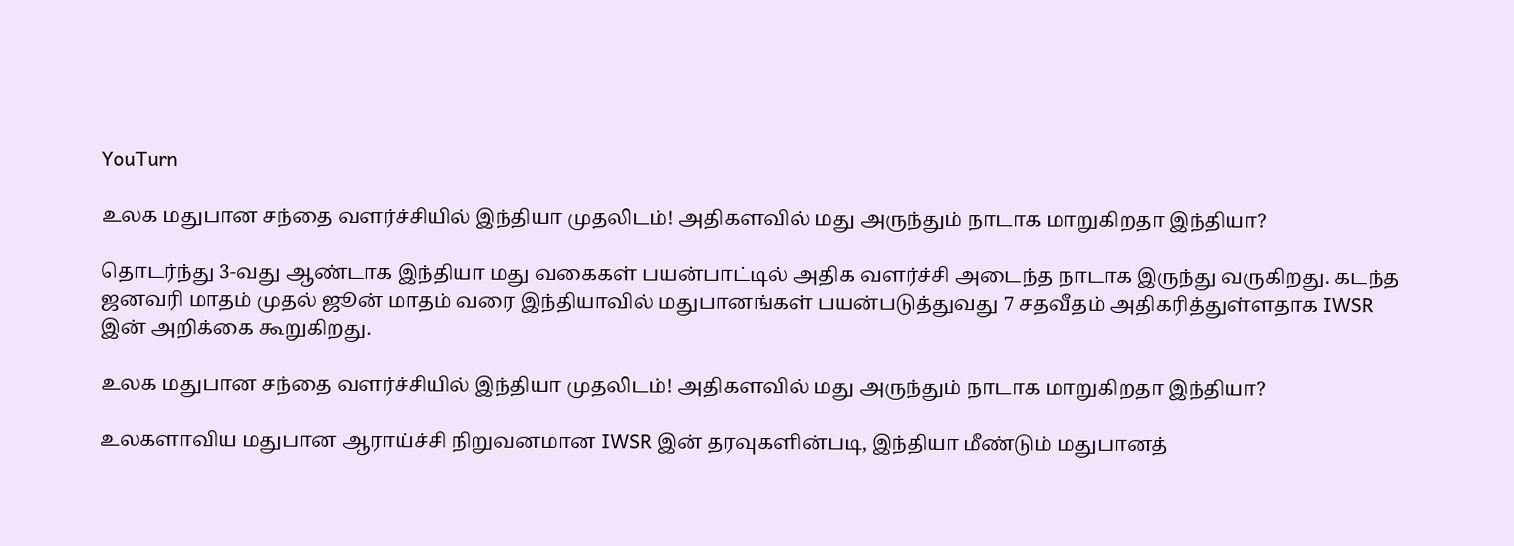YouTurn

உலக மதுபான சந்தை வளர்ச்சியில் இந்தியா முதலிடம்! அதிகளவில் மது அருந்தும் நாடாக மாறுகிறதா இந்தியா?

தொடர்ந்து 3-வது ஆண்டாக இந்தியா மது வகைகள் பயன்பாட்டில் அதிக வளர்ச்சி அடைந்த நாடாக இருந்து வருகிறது. கடந்த ஜனவரி மாதம் முதல் ஜூன் மாதம் வரை இந்தியாவில் மதுபானங்கள் பயன்படுத்துவது 7 சதவீதம் அதிகரித்துள்ளதாக IWSR இன் அறிக்கை கூறுகிறது.

உலக மதுபான சந்தை வளர்ச்சியில் இந்தியா முதலிடம்! அதிகளவில் மது அருந்தும் நாடாக மாறுகிறதா இந்தியா?

உலகளாவிய மதுபான ஆராய்ச்சி நிறுவனமான IWSR இன் தரவுகளின்படி, இந்தியா மீண்டும் மதுபானத்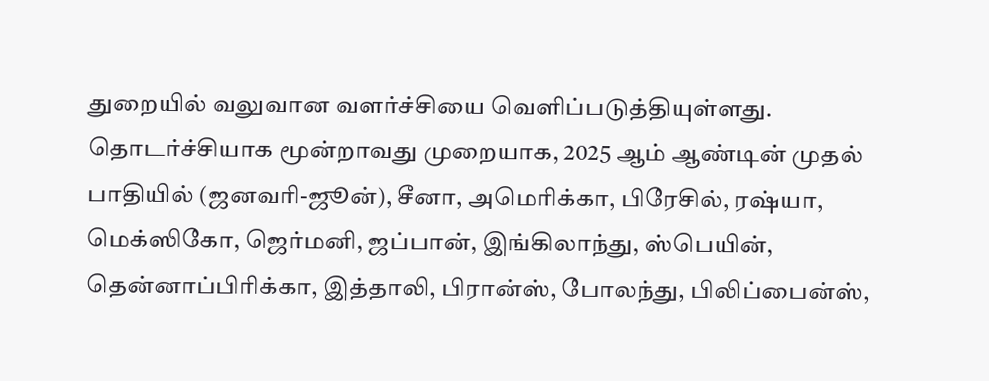துறையில் வலுவான வளர்ச்சியை வெளிப்படுத்தியுள்ளது. தொடர்ச்சியாக மூன்றாவது முறையாக, 2025 ஆம் ஆண்டின் முதல் பாதியில் (ஜனவரி-ஜூன்), சீனா, அமெரிக்கா, பிரேசில், ரஷ்யா, மெக்ஸிகோ, ஜெர்மனி, ஜப்பான், இங்கிலாந்து, ஸ்பெயின், தென்னாப்பிரிக்கா, இத்தாலி, பிரான்ஸ், போலந்து, பிலிப்பைன்ஸ்,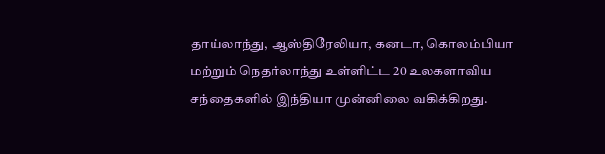தாய்லாந்து, ஆஸ்திரேலியா, கனடா, கொலம்பியா மற்றும் நெதர்லாந்து உள்ளிட்ட 20 உலகளாவிய சந்தைகளில் இந்தியா முன்னிலை வகிக்கிறது.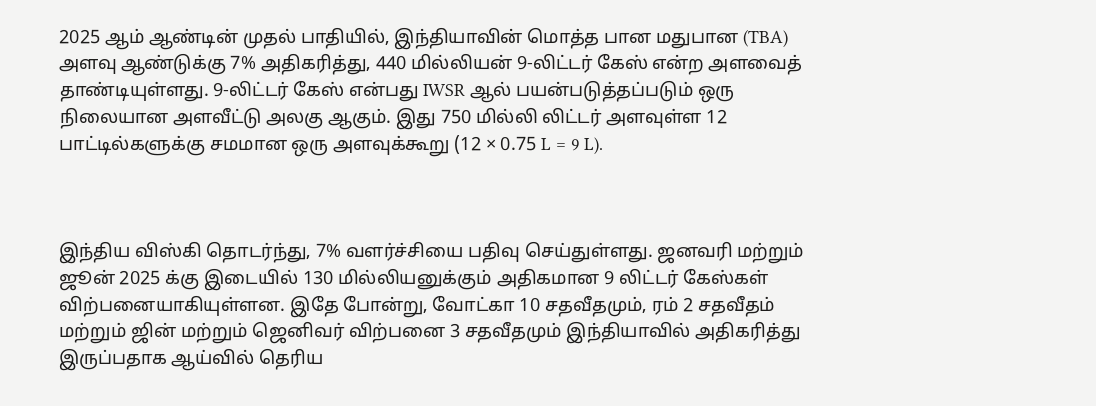2025 ஆம் ஆண்டின் முதல் பாதியில், இந்தியாவின் மொத்த பான மதுபான (TBA) அளவு ஆண்டுக்கு 7% அதிகரித்து, 440 மில்லியன் 9-லிட்டர் கேஸ் என்ற அளவைத் தாண்டியுள்ளது. 9-லிட்டர் கேஸ் என்பது IWSR ஆல் பயன்படுத்தப்படும் ஒரு நிலையான அளவீட்டு அலகு ஆகும். இது 750 மில்லி லிட்டர் அளவுள்ள 12 பாட்டில்களுக்கு சமமான ஒரு அளவுக்கூறு (12 × 0.75 L = 9 L).



இந்திய விஸ்கி தொடர்ந்து, 7% வளர்ச்சியை பதிவு செய்துள்ளது. ஜனவரி மற்றும் ஜூன் 2025 க்கு இடையில் 130 மில்லியனுக்கும் அதிகமான 9 லிட்டர் கேஸ்கள் விற்பனையாகியுள்ளன. இதே போன்று, வோட்கா 10 சதவீதமும், ரம் 2 சதவீதம் மற்றும் ஜின் மற்றும் ஜெனிவர் விற்பனை 3 சதவீதமும் இந்தியாவில் அதிகரித்து இருப்பதாக ஆய்வில் தெரிய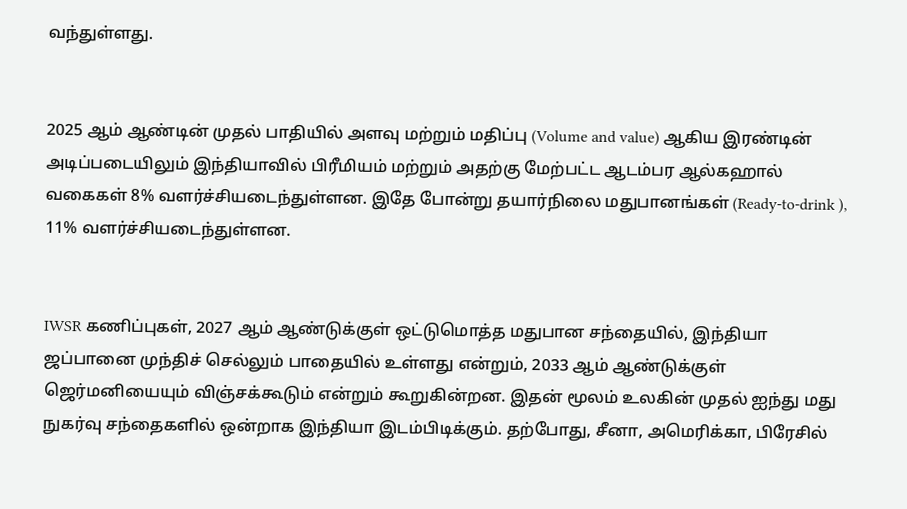வந்துள்ளது.


2025 ஆம் ஆண்டின் முதல் பாதியில் அளவு மற்றும் மதிப்பு (Volume and value) ஆகிய இரண்டின் அடிப்படையிலும் இந்தியாவில் பிரீமியம் மற்றும் அதற்கு மேற்பட்ட ஆடம்பர ஆல்கஹால் வகைகள் 8% வளர்ச்சியடைந்துள்ளன. இதே போன்று தயார்நிலை மதுபானங்கள் (Ready-to-drink ), 11% வளர்ச்சியடைந்துள்ளன.


IWSR கணிப்புகள், 2027 ஆம் ஆண்டுக்குள் ஒட்டுமொத்த மதுபான சந்தையில், இந்தியா ஜப்பானை முந்திச் செல்லும் பாதையில் உள்ளது என்றும், 2033 ஆம் ஆண்டுக்குள் ஜெர்மனியையும் விஞ்சக்கூடும் என்றும் கூறுகின்றன. இதன் மூலம் உலகின் முதல் ஐந்து மது நுகர்வு சந்தைகளில் ஒன்றாக இந்தியா இடம்பிடிக்கும். தற்போது, சீனா, அமெரிக்கா, பிரேசில்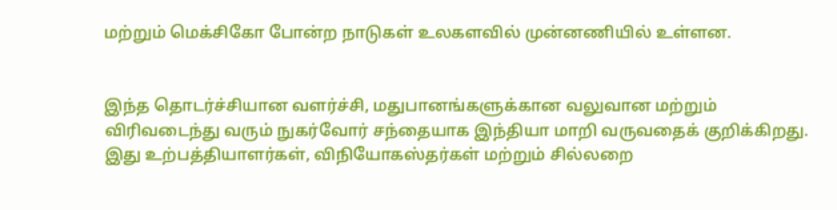மற்றும் மெக்சிகோ போன்ற நாடுகள் உலகளவில் முன்னணியில் உள்ளன.


இந்த தொடர்ச்சியான வளர்ச்சி, மதுபானங்களுக்கான வலுவான மற்றும் விரிவடைந்து வரும் நுகர்வோர் சந்தையாக இந்தியா மாறி வருவதைக் குறிக்கிறது. இது உற்பத்தியாளர்கள், விநியோகஸ்தர்கள் மற்றும் சில்லறை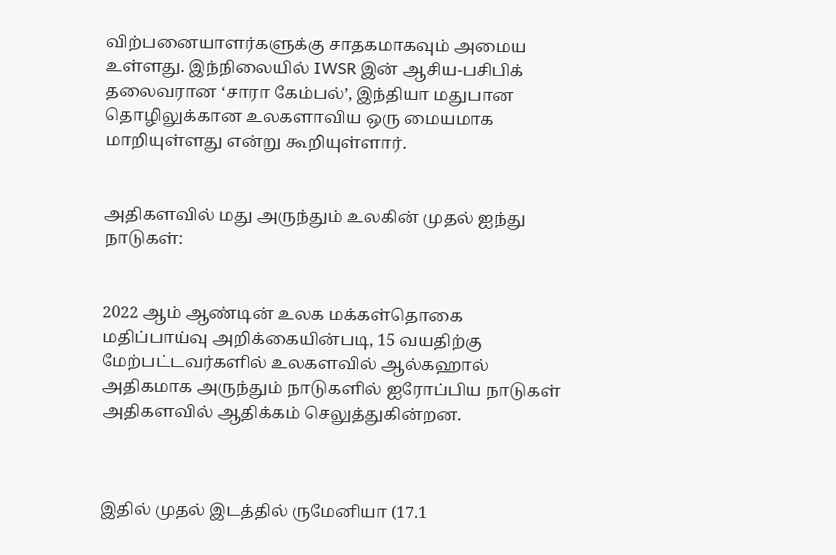விற்பனையாளர்களுக்கு சாதகமாகவும் அமைய உள்ளது. இந்நிலையில் IWSR இன் ஆசிய-பசிபிக் தலைவரான ‘சாரா கேம்பல்’, இந்தியா மதுபான தொழிலுக்கான உலகளாவிய ஒரு மையமாக மாறியுள்ளது என்று கூறியுள்ளார்.


அதிகளவில் மது அருந்தும் உலகின் முதல் ஐந்து நாடுகள்:


2022 ஆம் ஆண்டின் உலக மக்கள்தொகை மதிப்பாய்வு அறிக்கையின்படி, 15 வயதிற்கு மேற்பட்டவர்களில் உலகளவில் ஆல்கஹால் அதிகமாக அருந்தும் நாடுகளில் ஐரோப்பிய நாடுகள் அதிகளவில் ஆதிக்கம் செலுத்துகின்றன.



இதில் முதல் இடத்தில் ருமேனியா (17.1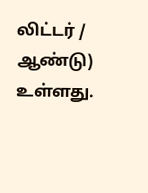லிட்டர் / ஆண்டு) உள்ளது.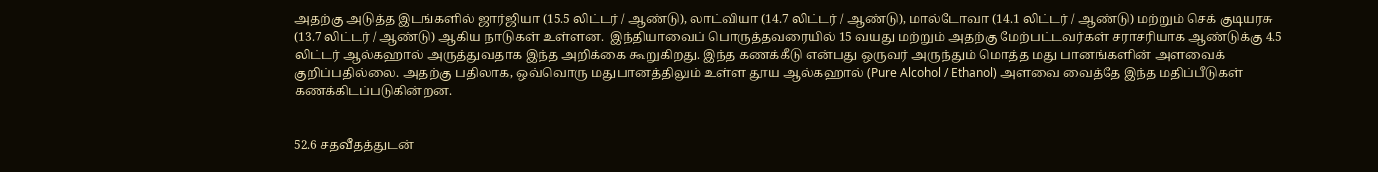அதற்கு அடுத்த இடங்களில் ஜார்ஜியா (15.5 லிட்டர் / ஆண்டு), லாட்வியா (14.7 லிட்டர் / ஆண்டு), மால்டோவா (14.1 லிட்டர் / ஆண்டு) மற்றும் செக் குடியரசு (13.7 லிட்டர் / ஆண்டு) ஆகிய நாடுகள் உள்ளன.  இந்தியாவைப் பொருத்தவரையில் 15 வயது மற்றும் அதற்கு மேற்பட்டவர்கள் சராசரியாக ஆண்டுக்கு 4.5 லிட்டர் ஆல்கஹால் அருத்துவதாக இந்த அறிக்கை கூறுகிறது. இந்த கணக்கீடு என்பது ஒருவர் அருந்தும் மொத்த மது பானங்களின் அளவைக் குறிப்பதில்லை. அதற்கு பதிலாக, ஒவ்வொரு மதுபானத்திலும் உள்ள தூய ஆல்கஹால் (Pure Alcohol / Ethanol) அளவை வைத்தே இந்த மதிப்பீடுகள் கணக்கிடப்படுகின்றன.


52.6 சதவீதத்துடன்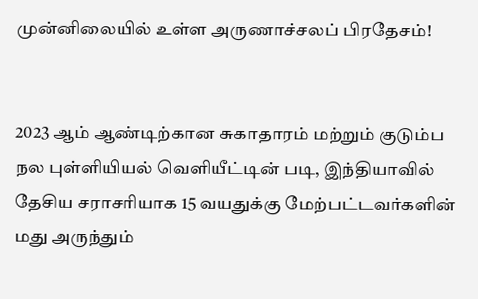முன்னிலையில் உள்ள அருணாச்சலப் பிரதேசம்!


2023 ஆம் ஆண்டிற்கான சுகாதாரம் மற்றும் குடும்ப நல புள்ளியியல் வெளியீட்டின் படி, இந்தியாவில் தேசிய சராசரியாக 15 வயதுக்கு மேற்பட்டவர்களின் மது அருந்தும்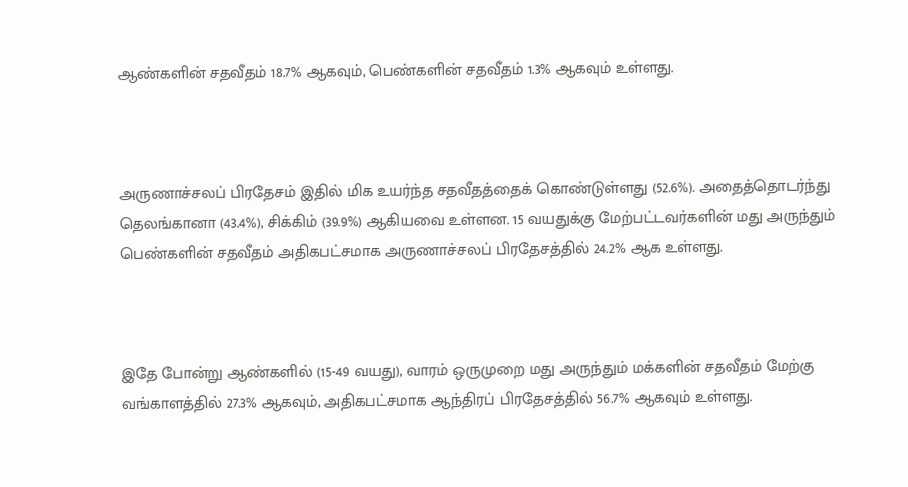ஆண்களின் சதவீதம் 18.7% ஆகவும், பெண்களின் சதவீதம் 1.3% ஆகவும் உள்ளது.



அருணாச்சலப் பிரதேசம் இதில் மிக உயர்ந்த சதவீதத்தைக் கொண்டுள்ளது (52.6%). அதைத்தொடர்ந்து தெலங்கானா (43.4%), சிக்கிம் (39.9%) ஆகியவை உள்ளன. 15 வயதுக்கு மேற்பட்டவர்களின் மது அருந்தும் பெண்களின் சதவீதம் அதிகபட்சமாக அருணாச்சலப் பிரதேசத்தில் 24.2% ஆக உள்ளது.



இதே போன்று ஆண்களில் (15-49 வயது), வாரம் ஒருமுறை மது அருந்தும் மக்களின் சதவீதம் மேற்கு வங்காளத்தில் 27.3% ஆகவும், அதிகபட்சமாக ஆந்திரப் பிரதேசத்தில் 56.7% ஆகவும் உள்ளது.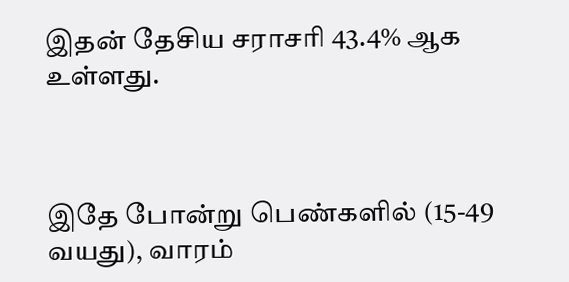இதன் தேசிய சராசரி 43.4% ஆக உள்ளது.



இதே போன்று பெண்களில் (15-49 வயது), வாரம்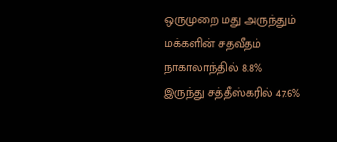ஒருமுறை மது அருந்தும் மக்களின் சதவீதம் நாகாலாந்தில் 8.8% இருந்து சத்தீஸ்கரில் 47.6%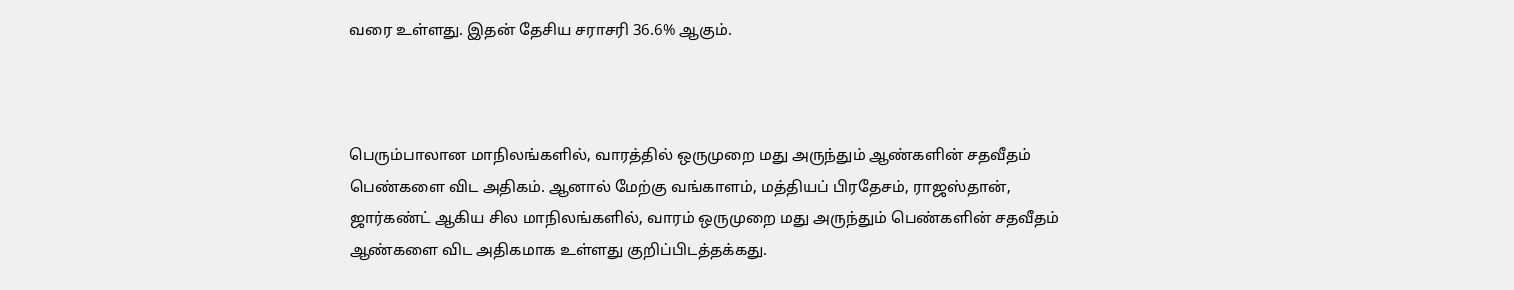வரை உள்ளது. இதன் தேசிய சராசரி 36.6% ஆகும்.



பெரும்பாலான மாநிலங்களில், வாரத்தில் ஒருமுறை மது அருந்தும் ஆண்களின் சதவீதம் பெண்களை விட அதிகம். ஆனால் மேற்கு வங்காளம், மத்தியப் பிரதேசம், ராஜஸ்தான், ஜார்கண்ட் ஆகிய சில மாநிலங்களில், வாரம் ஒருமுறை மது அருந்தும் பெண்களின் சதவீதம் ஆண்களை விட அதிகமாக உள்ளது குறிப்பிடத்தக்கது.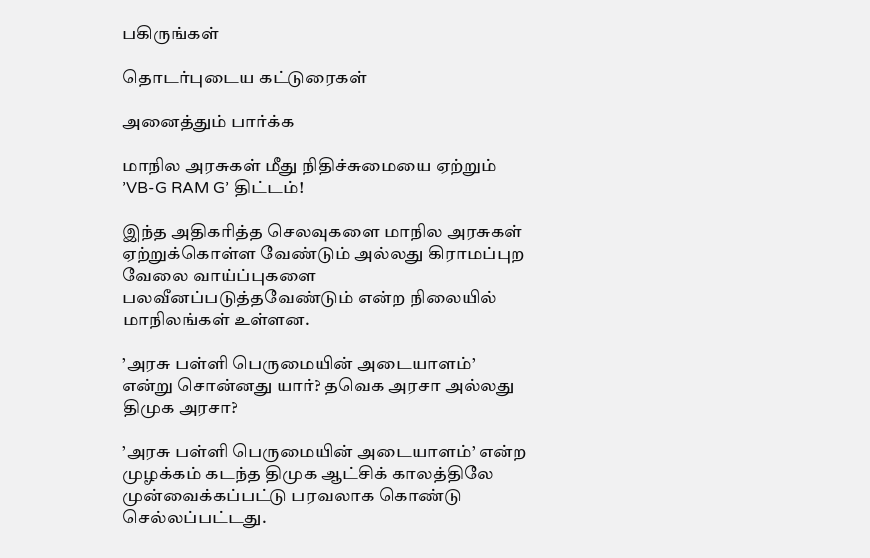பகிருங்கள்

தொடர்புடைய கட்டுரைகள்

அனைத்தும் பார்க்க

மாநில அரசுகள் மீது நிதிச்சுமையை ஏற்றும் ’VB-G RAM G’ திட்டம்!

இந்த அதிகரித்த செலவுகளை மாநில அரசுகள் ஏற்றுக்கொள்ள வேண்டும் அல்லது கிராமப்புற வேலை வாய்ப்புகளை பலவீனப்படுத்தவேண்டும் என்ற நிலையில் மாநிலங்கள் உள்ளன.

’அரசு பள்ளி பெருமையின் அடையாளம்’ என்று சொன்னது யார்? தவெக அரசா அல்லது திமுக அரசா?

’அரசு பள்ளி பெருமையின் அடையாளம்’ என்ற முழக்கம் கடந்த திமுக ஆட்சிக் காலத்திலே முன்வைக்கப்பட்டு பரவலாக கொண்டு செல்லப்பட்டது.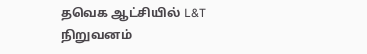தவெக ஆட்சியில் L&T நிறுவனம்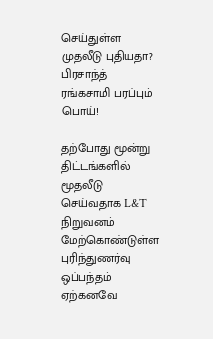செய்துள்ள முதலீடு புதியதா? பிரசாந்த் ரங்கசாமி பரப்பும் பொய்!

தற்போது மூன்று திட்டங்களில் மூதலீடு செய்வதாக L&T நிறுவனம் மேற்கொண்டுள்ள புரிந்துணர்வு ஒப்பந்தம் ஏற்கனவே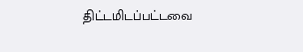திட்டமிடப்பட்டவை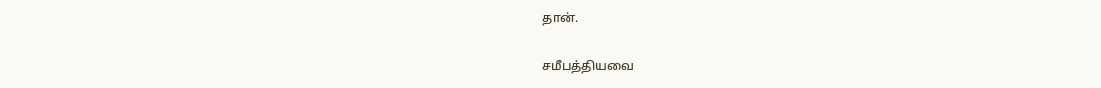தான்.

சமீபத்தியவை